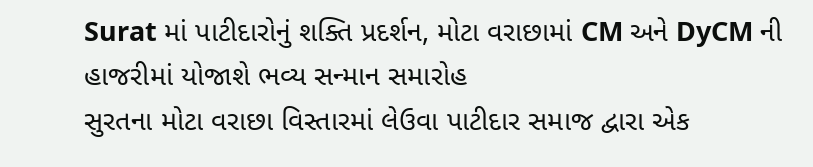Surat માં પાટીદારોનું શક્તિ પ્રદર્શન, મોટા વરાછામાં CM અને DyCM ની હાજરીમાં યોજાશે ભવ્ય સન્માન સમારોહ
સુરતના મોટા વરાછા વિસ્તારમાં લેઉવા પાટીદાર સમાજ દ્વારા એક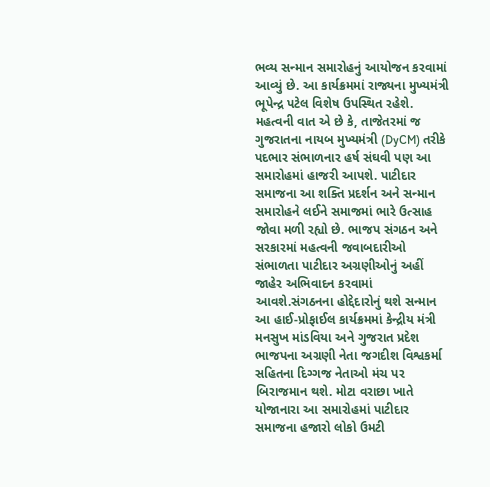ભવ્ય સન્માન સમારોહનું આયોજન કરવામાં આવ્યું છે. આ કાર્યક્રમમાં રાજ્યના મુખ્યમંત્રી ભૂપેન્દ્ર પટેલ વિશેષ ઉપસ્થિત રહેશે. મહત્વની વાત એ છે કે, તાજેતરમાં જ ગુજરાતના નાયબ મુખ્યમંત્રી (DyCM) તરીકે પદભાર સંભાળનાર હર્ષ સંઘવી પણ આ સમારોહમાં હાજરી આપશે. પાટીદાર સમાજના આ શક્તિ પ્રદર્શન અને સન્માન સમારોહને લઈને સમાજમાં ભારે ઉત્સાહ જોવા મળી રહ્યો છે. ભાજપ સંગઠન અને સરકારમાં મહત્વની જવાબદારીઓ સંભાળતા પાટીદાર અગ્રણીઓનું અહીં જાહેર અભિવાદન કરવામાં આવશે.સંગઠનના હોદ્દેદારોનું થશે સન્માન આ હાઈ-પ્રોફાઈલ કાર્યક્રમમાં કેન્દ્રીય મંત્રી મનસુખ માંડવિયા અને ગુજરાત પ્રદેશ ભાજપના અગ્રણી નેતા જગદીશ વિશ્વકર્મા સહિતના દિગ્ગજ નેતાઓ મંચ પર બિરાજમાન થશે. મોટા વરાછા ખાતે યોજાનારા આ સમારોહમાં પાટીદાર સમાજના હજારો લોકો ઉમટી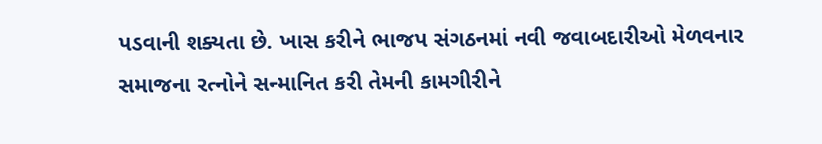પડવાની શક્યતા છે. ખાસ કરીને ભાજપ સંગઠનમાં નવી જવાબદારીઓ મેળવનાર સમાજના રત્નોને સન્માનિત કરી તેમની કામગીરીને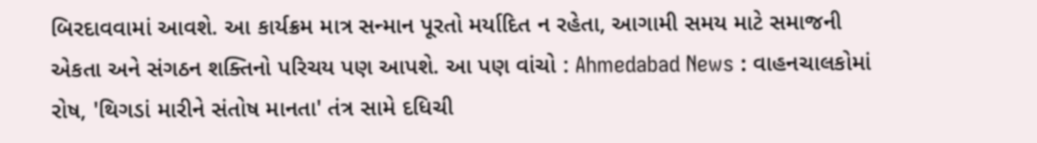બિરદાવવામાં આવશે. આ કાર્યક્રમ માત્ર સન્માન પૂરતો મર્યાદિત ન રહેતા, આગામી સમય માટે સમાજની એકતા અને સંગઠન શક્તિનો પરિચય પણ આપશે. આ પણ વાંચો : Ahmedabad News : વાહનચાલકોમાં રોષ, 'થિગડાં મારીને સંતોષ માનતા' તંત્ર સામે દધિચી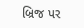બ્રિજ પર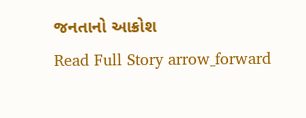જનતાનો આક્રોશ
Read Full Story arrow_forward